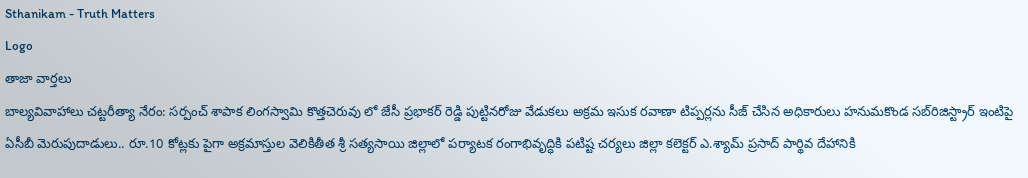Sthanikam - Truth Matters
Logo
తాజా వార్తలు
బాల్యవివాహాలు చట్టరీత్యా నేరం: సర్పంచ్ శాపాక లింగస్వామి కొత్తచెరువు లో జేసీ ప్రభాకర్ రెడ్డి పుట్టినరోజు వేడుకలు అక్రమ ఇసుక రవాణా టిప్పర్లను సీజ్ చేసిన అధికారులు హనుమకొండ సబ్‌రిజిస్ట్రార్ ఇంటిపై ఏసీబీ మెరుపుదాడులు.. రూ.10 కోట్లకు పైగా అక్రమాస్తుల వెలికితీత శ్రీ సత్యసాయి జిల్లాలో పర్యాటక రంగాభివృద్ధికి పటిష్ట చర్యలు జిల్లా కలెక్టర్ ఎ.శ్యామ్ ప్రసాద్ పార్థివ దేహానికి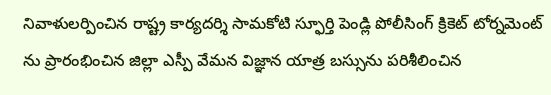నివాళులర్పించిన రాష్ట్ర కార్యదర్శి సామకోటి స్ఫూర్తి పెండ్లి పోలీసింగ్ క్రికెట్ టోర్నమెంట్ ను ప్రారంభించిన జిల్లా ఎస్పీ వేమన విజ్ఞాన యాత్ర బస్సును పరిశీలించిన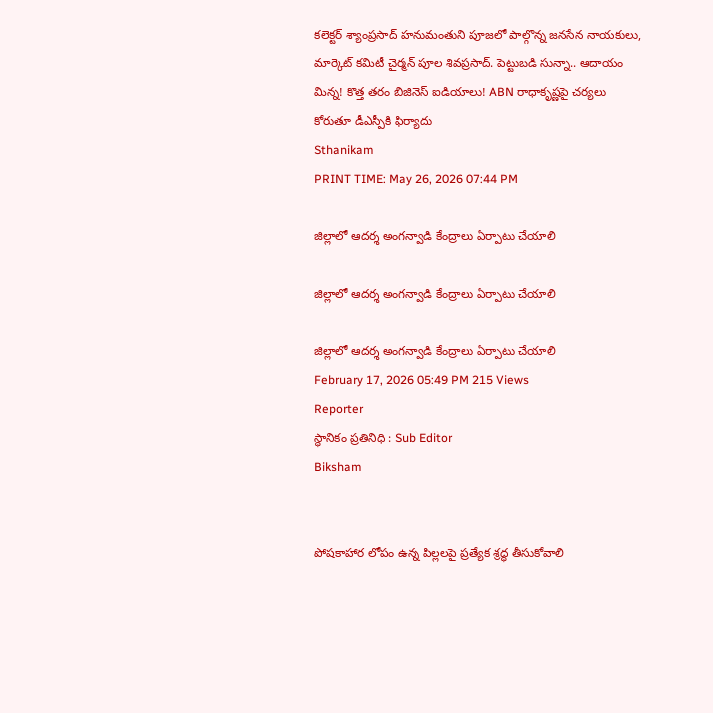కలెక్టర్ శ్యాంప్రసాద్ హనుమంతుని పూజలో పాల్గొన్న జనసేన నాయకులు, మార్కెట్ కమిటీ చైర్మన్ పూల శివప్రసాద్. పెట్టుబడి సున్నా.. ఆదాయం మిన్న! కొత్త తరం బిజినెస్ ఐడియాలు! ABN రాధాకృష్ణపై చర్యలు కోరుతూ డీఎస్పీకి ఫిర్యాదు
Sthanikam
PRINT TIME: May 26, 2026 07:44 PM

జిల్లాలో ఆదర్శ అంగన్వాడి కేంద్రాలు ఏర్పాటు చేయాలి

జిల్లాలో ఆదర్శ అంగన్వాడి కేంద్రాలు ఏర్పాటు చేయాలి

జిల్లాలో ఆదర్శ అంగన్వాడి కేంద్రాలు ఏర్పాటు చేయాలి
February 17, 2026 05:49 PM 215 Views
Reporter
స్థానికం ప్రతినిధి : Sub Editor
Biksham


పోషకాహార లోపం ఉన్న పిల్లలపై ప్రత్యేక శ్రద్ధ తీసుకోవాలి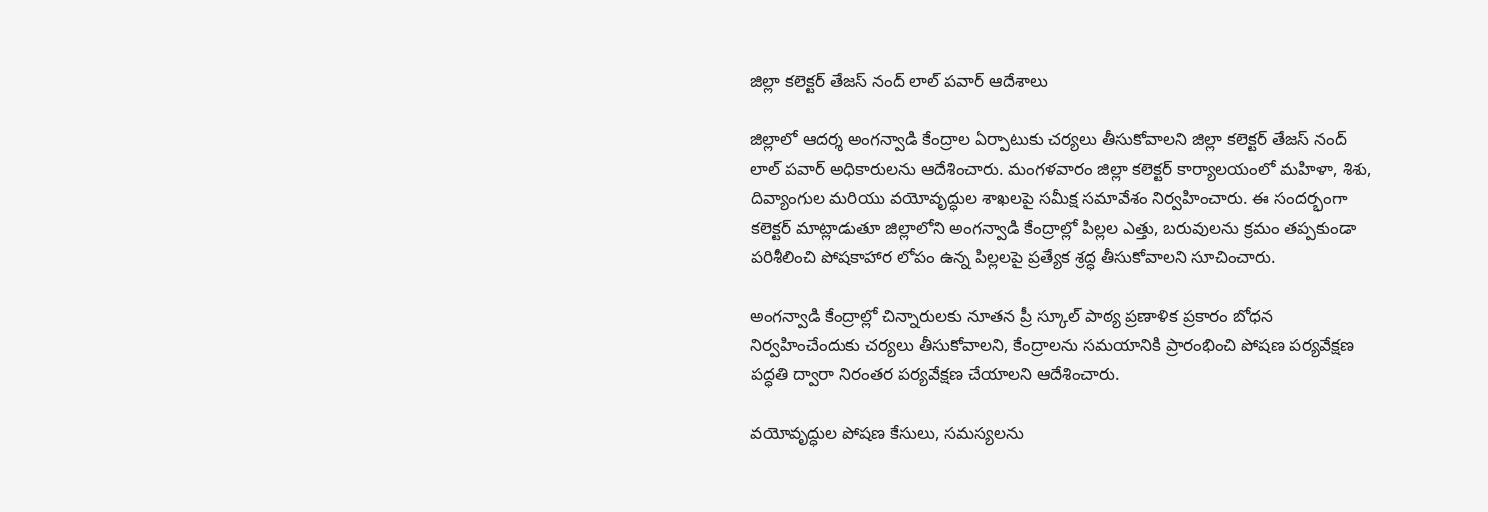జిల్లా కలెక్టర్ తేజస్ నంద్ లాల్ పవార్ ఆదేశాలు

జిల్లాలో ఆదర్శ అంగన్వాడి కేంద్రాల ఏర్పాటుకు చర్యలు తీసుకోవాలని జిల్లా కలెక్టర్ తేజస్ నంద్ లాల్ పవార్ అధికారులను ఆదేశించారు. మంగళవారం జిల్లా కలెక్టర్ కార్యాలయంలో మహిళా, శిశు, దివ్యాంగుల మరియు వయోవృద్ధుల శాఖలపై సమీక్ష సమావేశం నిర్వహించారు. ఈ సందర్భంగా కలెక్టర్ మాట్లాడుతూ జిల్లాలోని అంగన్వాడి కేంద్రాల్లో పిల్లల ఎత్తు, బరువులను క్రమం తప్పకుండా పరిశీలించి పోషకాహార లోపం ఉన్న పిల్లలపై ప్రత్యేక శ్రద్ధ తీసుకోవాలని సూచించారు.

అంగన్వాడి కేంద్రాల్లో చిన్నారులకు నూతన ప్రీ స్కూల్ పాఠ్య ప్రణాళిక ప్రకారం బోధన నిర్వహించేందుకు చర్యలు తీసుకోవాలని, కేంద్రాలను సమయానికి ప్రారంభించి పోషణ పర్యవేక్షణ పద్ధతి ద్వారా నిరంతర పర్యవేక్షణ చేయాలని ఆదేశించారు.

వయోవృద్ధుల పోషణ కేసులు, సమస్యలను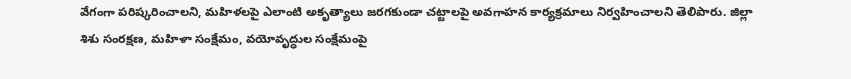వేగంగా పరిష్కరించాలని, మహిళలపై ఎలాంటి అకృత్యాలు జరగకుండా చట్టాలపై అవగాహన కార్యక్రమాలు నిర్వహించాలని తెలిపారు. జిల్లా శిశు సంరక్షణ, మహిళా సంక్షేమం, వయోవృద్ధుల సంక్షేమంపై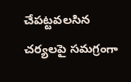చేపట్టవలసిన చర్యలపై సమగ్రంగా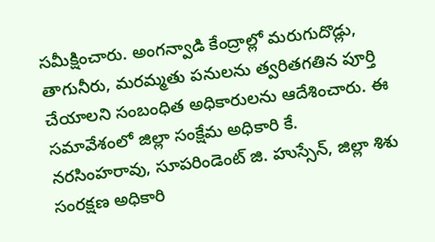సమీక్షించారు. అంగన్వాడి కేంద్రాల్లో మరుగుదొడ్లు, తాగునీరు, మరమ్మతు పనులను త్వరితగతిన పూర్తి చేయాలని సంబంధిత అధికారులను ఆదేశించారు. ఈ సమావేశంలో జిల్లా సంక్షేమ అధికారి కే. నరసింహరావు, సూపరిండెంట్ జి. హుస్సేన్, జిల్లా శిశు సంరక్షణ అధికారి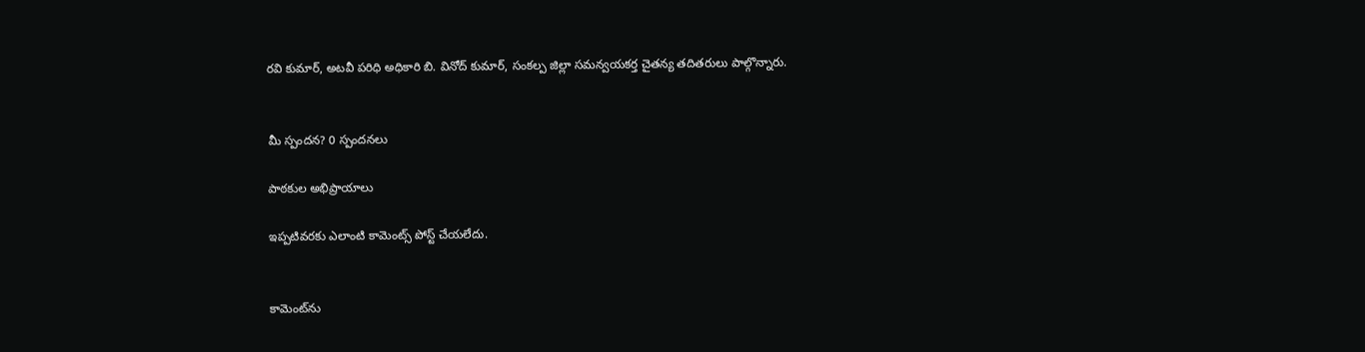రవి కుమార్, అటవీ పరిధి అధికారి బి. వినోద్ కుమార్, సంకల్ప జిల్లా సమన్వయకర్త చైతన్య తదితరులు పాల్గొన్నారు.


మీ స్పందన? 0 స్పందనలు

పాఠకుల అభిప్రాయాలు

ఇప్పటివరకు ఎలాంటి కామెంట్స్ పోస్ట్ చేయలేదు.


కామెంట్‌ను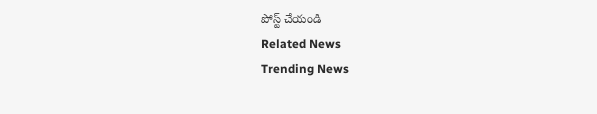పోస్ట్ చేయండి
Related News
Trending News